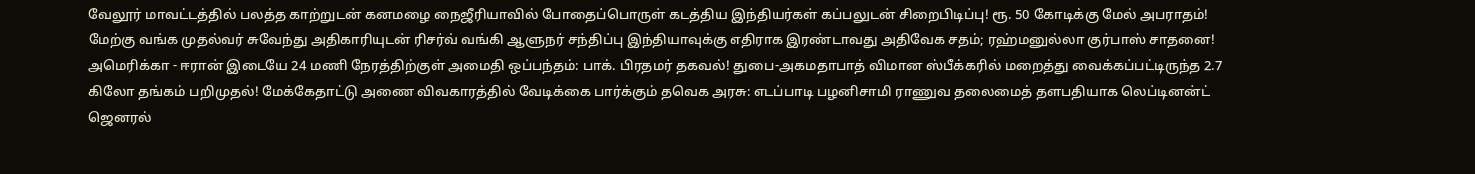வேலூர் மாவட்டத்தில் பலத்த காற்றுடன் கனமழை நைஜீரியாவில் போதைப்பொருள் கடத்திய இந்தியர்கள் கப்பலுடன் சிறைபிடிப்பு! ரூ. 50 கோடிக்கு மேல் அபராதம்! மேற்கு வங்க முதல்வர் சுவேந்து அதிகாரியுடன் ரிசர்வ் வங்கி ஆளுநர் சந்திப்பு இந்தியாவுக்கு எதிராக இரண்டாவது அதிவேக சதம்; ரஹ்மனுல்லா குர்பாஸ் சாதனை! அமெரிக்கா - ஈரான் இடையே 24 மணி நேரத்திற்குள் அமைதி ஒப்பந்தம்: பாக். பிரதமர் தகவல்! துபை-அகமதாபாத் விமான ஸ்பீக்கரில் மறைத்து வைக்கப்பட்டிருந்த 2.7 கிலோ தங்கம் பறிமுதல்! மேக்கேதாட்டு அணை விவகாரத்தில் வேடிக்கை பார்க்கும் தவெக அரசு: எடப்பாடி பழனிசாமி ராணுவ தலைமைத் தளபதியாக லெப்டினன்ட் ஜெனரல்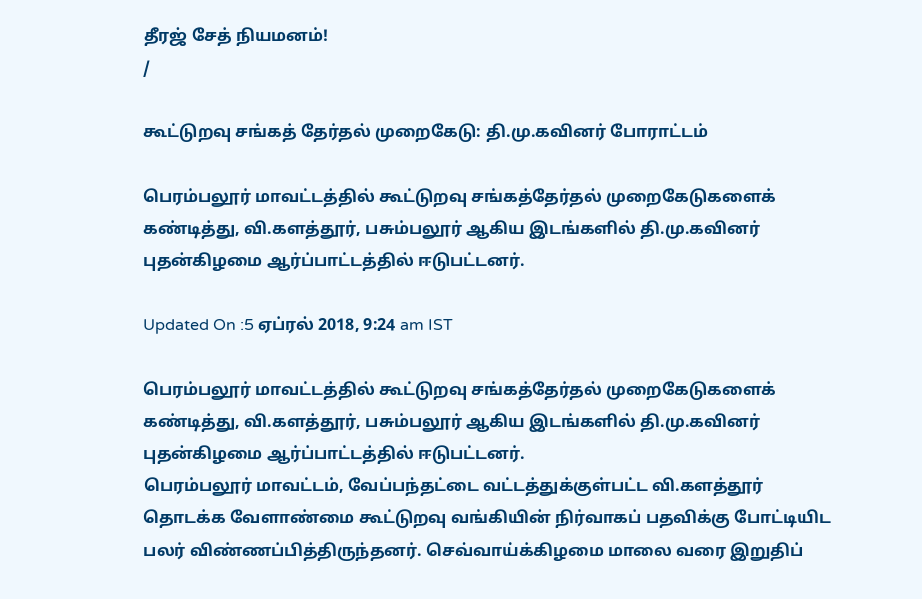தீரஜ் சேத் நியமனம்!
/

கூட்டுறவு சங்கத் தேர்தல் முறைகேடு: தி.மு.கவினர் போராட்டம்

பெரம்பலூர் மாவட்டத்தில் கூட்டுறவு சங்கத்தேர்தல் முறைகேடுகளைக் கண்டித்து, வி.களத்தூர், பசும்பலூர் ஆகிய இடங்களில் தி.மு.கவினர் புதன்கிழமை ஆர்ப்பாட்டத்தில் ஈடுபட்டனர்.

Updated On :5 ஏப்ரல் 2018, 9:24 am IST

பெரம்பலூர் மாவட்டத்தில் கூட்டுறவு சங்கத்தேர்தல் முறைகேடுகளைக் கண்டித்து, வி.களத்தூர், பசும்பலூர் ஆகிய இடங்களில் தி.மு.கவினர் புதன்கிழமை ஆர்ப்பாட்டத்தில் ஈடுபட்டனர்.
பெரம்பலூர் மாவட்டம், வேப்பந்தட்டை வட்டத்துக்குள்பட்ட வி.களத்தூர் தொடக்க வேளாண்மை கூட்டுறவு வங்கியின் நிர்வாகப் பதவிக்கு போட்டியிட பலர் விண்ணப்பித்திருந்தனர். செவ்வாய்க்கிழமை மாலை வரை இறுதிப்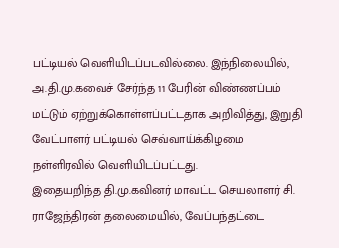பட்டியல் வெளியிடப்படவில்லை. இந்நிலையில், அ.தி.மு.கவைச் சேர்ந்த 11 பேரின் விண்ணப்பம் மட்டும் ஏற்றுக்கொள்ளப்பட்டதாக அறிவித்து, இறுதி வேட்பாளர் பட்டியல் செவ்வாய்க்கிழமை நள்ளிரவில் வெளியிடப்பட்டது.
இதையறிந்த தி.மு.கவினர் மாவட்ட செயலாளர் சி. ராஜேந்திரன் தலைமையில், வேப்பந்தட்டை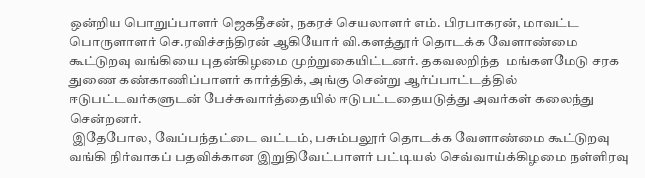ஒன்றிய பொறுப்பாளர் ஜெகதீசன், நகரச் செயலாளர் எம். பிரபாகரன், மாவட்ட பொருளாளர் செ.ரவிச்சந்திரன் ஆகியோர் வி.களத்தூர் தொடக்க வேளாண்மை கூட்டுறவு வங்கியை புதன்கிழமை முற்றுகையிட்டனர். தகவலறிந்த  மங்களமேடு சரக துணை கண்காணிப்பாளர் கார்த்திக், அங்கு சென்று ஆர்ப்பாட்டத்தில் ஈடுபட்டவர்களுடன் பேச்சுவார்த்தையில் ஈடுபட்டதையடுத்து அவர்கள் கலைந்து சென்றனர்.
 இதேபோல, வேப்பந்தட்டை வட்டம், பசும்பலூர் தொடக்க வேளாண்மை கூட்டுறவு வங்கி நிர்வாகப் பதவிக்கான இறுதிவேட்பாளர் பட்டியல் செவ்வாய்க்கிழமை நள்ளிரவு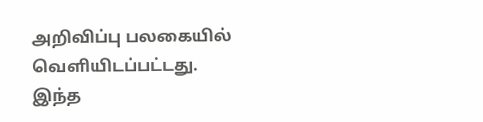அறிவிப்பு பலகையில் வெளியிடப்பட்டது. இந்த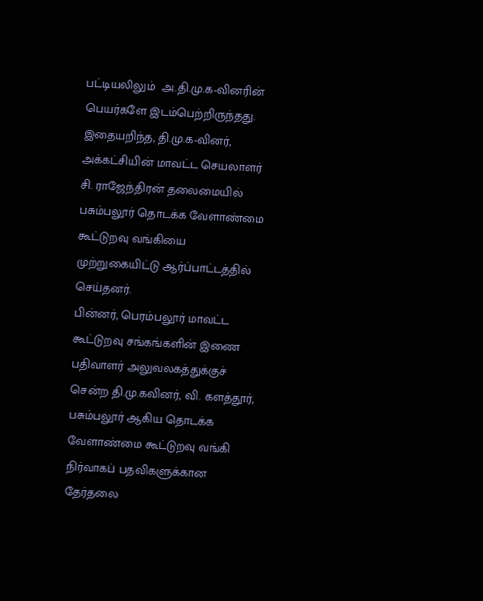பட்டியலிலும்  அ.தி.மு.க-வினரின் பெயர்களே இடம்பெற்றிருந்தது.
இதையறிந்த, தி.மு.க-வினர், அக்கட்சியின் மாவட்ட செயலாளர் சி. ராஜேந்திரன் தலைமையில் பசும்பலூர் தொடக்க வேளாண்மை கூட்டுறவு வங்கியை முற்றுகையிட்டு ஆர்ப்பாட்டத்தில் செய்தனர்.
பின்னர், பெரம்பலூர் மாவட்ட கூட்டுறவு சங்கங்களின் இணை பதிவாளர் அலுவலகத்துக்குச் சென்ற தி.மு.கவினர், வி. களத்தூர், பசும்பலூர் ஆகிய தொடக்க வேளாண்மை கூட்டுறவு வங்கி நிர்வாகப் பதவிகளுக்கான தேர்தலை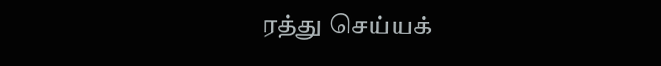ரத்து செய்யக்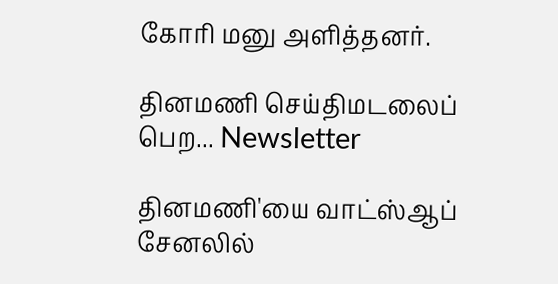கோரி மனு அளித்தனர்.

தினமணி செய்திமடலைப் பெற... Newsletter

தினமணி'யை வாட்ஸ்ஆப் சேனலில்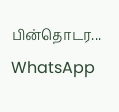பின்தொடர... WhatsApp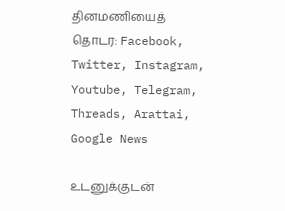தினமணியைத் தொடர: Facebook, Twitter, Instagram, Youtube, Telegram, Threads, Arattai, Google News

உடனுக்குடன்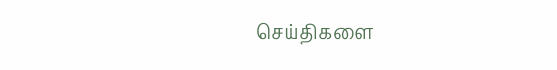செய்திகளை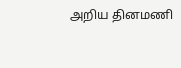அறிய தினமணி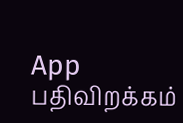App பதிவிறக்கம்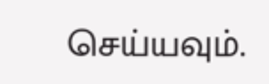செய்யவும்.